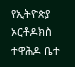የኢትዮጵያ ኦርቶዶክስ ተዋሕዶ ቤተ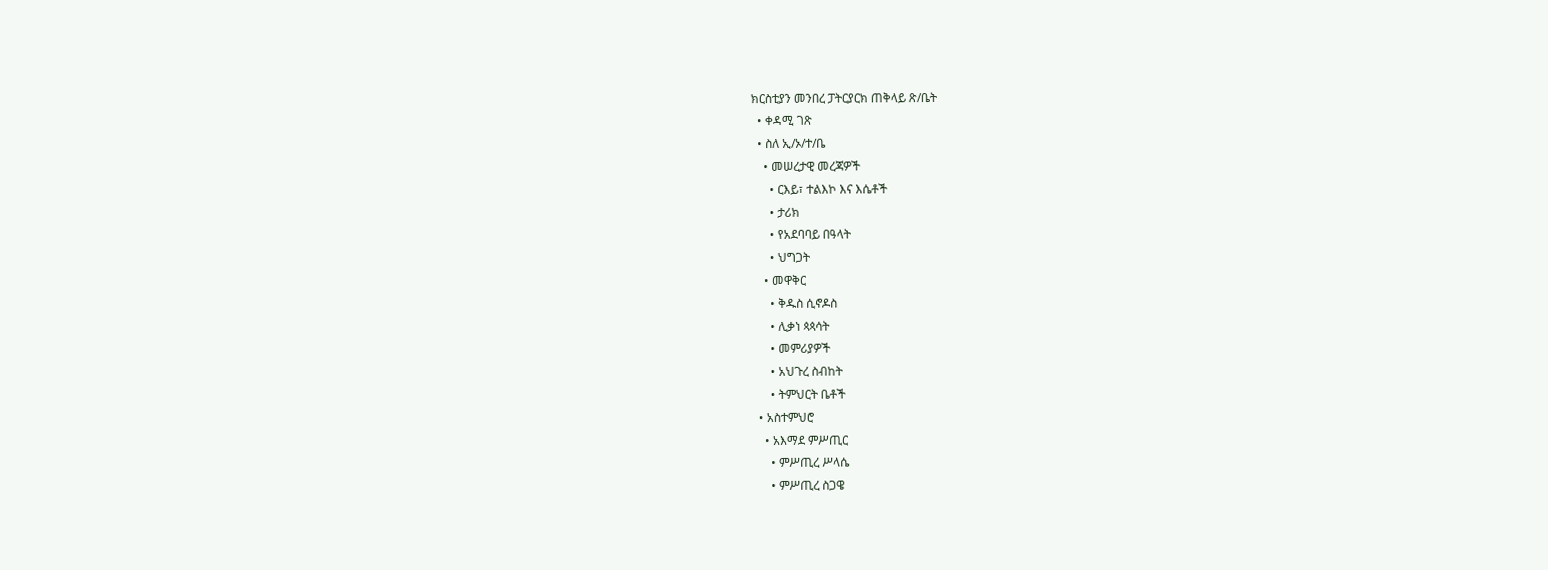ክርስቲያን መንበረ ፓትርያርክ ጠቅላይ ጽ/ቤት
  • ቀዳሚ ገጽ
  • ስለ ኢ/ኦ/ተ/ቤ
    • መሠረታዊ መረጃዎች
      • ርእይ፣ ተልእኮ እና እሴቶች
      • ታሪክ
      • የአደባባይ በዓላት
      • ህግጋት
    • መዋቅር
      • ቅዱስ ሲኖዶስ
      • ሊቃነ ጳጳሳት
      • መምሪያዎች
      • አህጉረ ስብከት
      • ትምህርት ቤቶች
  • አስተምህሮ
    • አእማደ ምሥጢር
      • ምሥጢረ ሥላሴ
      • ምሥጢረ ስጋዌ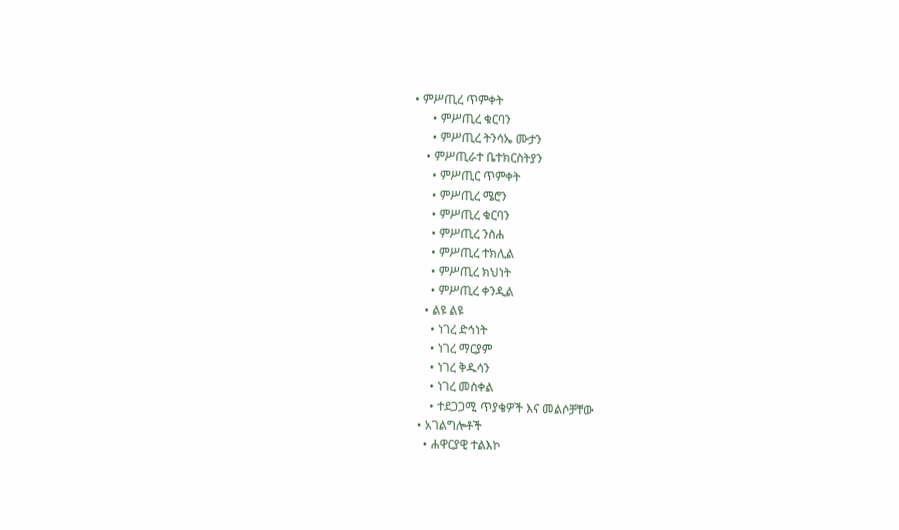• ምሥጢረ ጥምቀት
      • ምሥጢረ ቁርባን
      • ምሥጢረ ትንሳኤ ሙታን
    • ምሥጢራተ ቤተክርስትያን
      • ምሥጢር ጥምቀት
      • ምሥጢረ ሜሮን
      • ምሥጢረ ቁርባን
      • ምሥጢረ ንስሐ
      • ምሥጢረ ተክሊል
      • ምሥጢረ ክህነት
      • ምሥጢረ ቀንዲል
    • ልዩ ልዩ
      • ነገረ ድኅነት
      • ነገረ ማርያም
      • ነገረ ቅዱሳን
      • ነገረ መስቀል
      • ተደጋጋሚ ጥያቄዎች እና መልሶቻቸው
  • አገልግሎቶች
    • ሐዋርያዊ ተልእኮ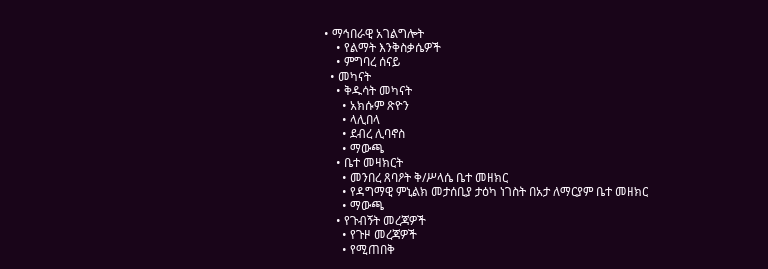• ማኅበራዊ አገልግሎት
    • የልማት እንቅስቃሴዎች
    • ምግባረ ሰናይ
  • መካናት
    • ቅዱሳት መካናት
      • አክሱም ጽዮን
      • ላሊበላ
      • ደብረ ሊባኖስ
      • ማውጫ
    • ቤተ መዛክርት
      • መንበረ ጸባዖት ቅ/ሥላሴ ቤተ መዘክር
      • የዳግማዊ ምኒልክ መታሰቢያ ታዕካ ነገስት በአታ ለማርያም ቤተ መዘክር
      • ማውጫ
    • የጉብኝት መረጃዎች
      • የጉዞ መረጃዎች
      • የሚጠበቅ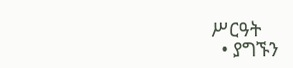ሥርዓት
  • ያግኙን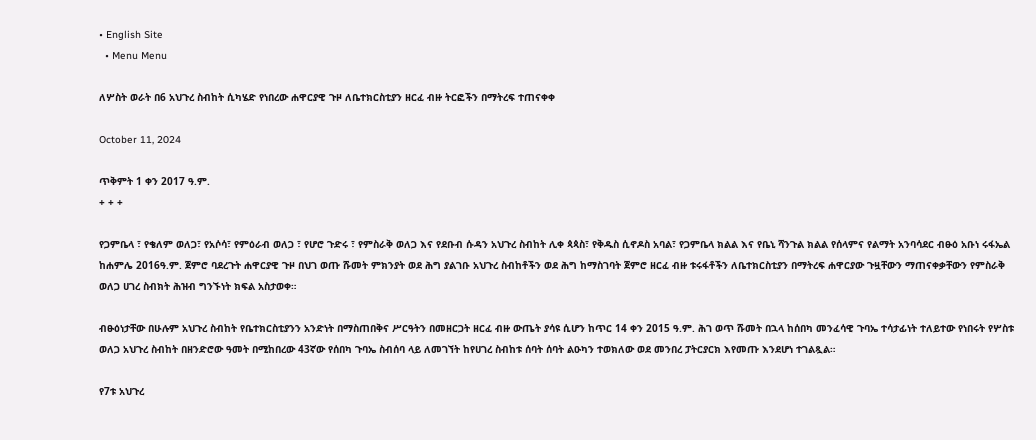• English Site
  • Menu Menu

ለሦስት ወራት በ6 አህጉረ ስብከት ሲካሄድ የነበረው ሐዋርያዊ ጉዞ ለቤተክርስቲያን ዘርፈ ብዙ ትርፎችን በማትረፍ ተጠናቀቀ

October 11, 2024

ጥቅምት 1 ቀን 2017 ዓ.ም.
+ + +

የጋምቤላ ፣ የቄለም ወለጋ፣ የአሶሳ፣ የምዕራብ ወለጋ ፣ የሆሮ ጉድሩ ፣ የምስራቅ ወለጋ እና የደቡብ ሱዳን አህጉረ ስብከት ሊቀ ጳጳስ፣ የቅዱስ ሲኖዶስ አባል፣ የጋምቤላ ክልል እና የቤኒ ሻንጉል ክልል የሰላምና የልማት አንባሳደር ብፁዕ አቡነ ሩፋኤል ከሐምሌ 2016ዓ.ም. ጀምሮ ባደረጉት ሐዋርያዊ ጉዞ በህገ ወጡ ሹመት ምክንያት ወደ ሕግ ያልገቡ አህጉረ ስብከቶችን ወደ ሕግ ከማስገባት ጀምሮ ዘርፈ ብዙ ቱሩፋቶችን ለቤተክርስቲያን በማትረፍ ሐዋርያው ጉዟቸውን ማጠናቀቃቸውን የምስራቅ ወለጋ ሀገረ ስብክት ሕዝብ ግንኙነት ክፍል አስታወቀ።

ብፁዕነታቸው በሁሉም አህጉረ ስብከት የቤተክርስቲያንን አንድነት በማስጠበቅና ሥርዓትን በመዘርጋት ዘርፈ ብዙ ውጤት ያሳዩ ሲሆን ከጥር 14 ቀን 2015 ዓ.ም. ሕገ ወጥ ሹመት በኋላ ከሰበካ መንፈሳዊ ጉባኤ ተሳታፊነት ተለይተው የነበሩት የሦስቱ ወለጋ አህጉረ ስብከት በዘንድሮው ዓመት በሚከበረው 43ኛው የሰበካ ጉባኤ ስብሰባ ላይ ለመገኘት ከየሀገረ ስብከቱ ሰባት ሰባት ልዑካን ተወክለው ወደ መንበረ ፓትርያርክ እየመጡ እንደሆነ ተገልጿል።

የ7ቱ አህጉረ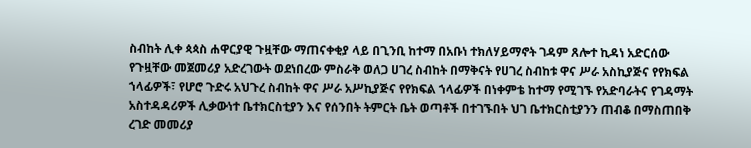ስብከት ሊቀ ጳጳስ ሐዋርያዊ ጉዟቸው ማጠናቀቂያ ላይ በጊንቢ ከተማ በአቡነ ተክለሃይማኖት ገዳም ጸሎተ ኪዳነ አድርሰው የጉዟቸው መጀመሪያ አድረገውት ወደነበረው ምስራቅ ወለጋ ሀገረ ስብከት በማቅናት የሀገረ ስብከቱ ዋና ሥራ አስኪያጅና የየክፍል ኀላፊዎች፣ የሆሮ ጉድሩ አህጉረ ስብከት ዋና ሥራ አሥኪያጅና የየክፍል ኀላፊዎች በነቀምቴ ከተማ የሚገኙ የአድባራትና የገዳማት አስተዳዳሪዎች ሊቃውነተ ቤተክርስቲያን እና የሰንበት ትምርት ቤት ወጣቶች በተገኙበት ህገ ቤተክርስቲያንን ጠብቆ በማስጠበቅ ረገድ መመሪያ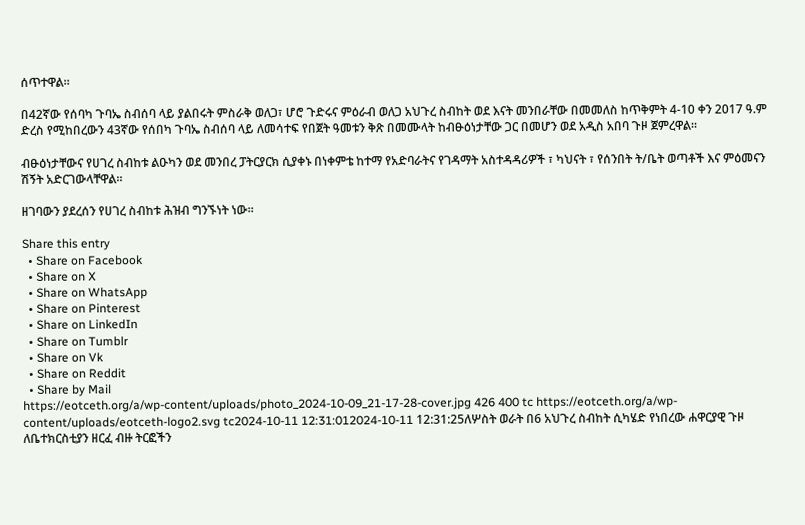ሰጥተዋል።

በ42ኛው የሰባካ ጉባኤ ስብሰባ ላይ ያልበሩት ምስራቅ ወለጋ፣ ሆሮ ጉድሩና ምዕራብ ወለጋ አህጉረ ስብከት ወደ እናት መንበራቸው በመመለስ ከጥቅምት 4-10 ቀን 2017 ዓ.ም ድረስ የሚከበረውን 43ኛው የሰበካ ጉባኤ ስብሰባ ላይ ለመሳተፍ የበጀት ዓመቱን ቅጽ በመሙላት ከብፁዕነታቸው ጋር በመሆን ወደ አዲስ አበባ ጉዞ ጀምረዋል።

ብፁዕነታቸውና የሀገረ ስብከቱ ልዑካን ወደ መንበረ ፓትርያርክ ሲያቀኑ በነቀምቴ ከተማ የአድባራትና የገዳማት አስተዳዳሪዎች ፣ ካህናት ፣ የሰንበት ት/ቤት ወጣቶች እና ምዕመናን ሽኝት አድርገውላቸዋል።

ዘገባውን ያደረሰን የሀገረ ስብከቱ ሕዝብ ግንኙነት ነው።

Share this entry
  • Share on Facebook
  • Share on X
  • Share on WhatsApp
  • Share on Pinterest
  • Share on LinkedIn
  • Share on Tumblr
  • Share on Vk
  • Share on Reddit
  • Share by Mail
https://eotceth.org/a/wp-content/uploads/photo_2024-10-09_21-17-28-cover.jpg 426 400 tc https://eotceth.org/a/wp-content/uploads/eotceth-logo2.svg tc2024-10-11 12:31:012024-10-11 12:31:25ለሦስት ወራት በ6 አህጉረ ስብከት ሲካሄድ የነበረው ሐዋርያዊ ጉዞ ለቤተክርስቲያን ዘርፈ ብዙ ትርፎችን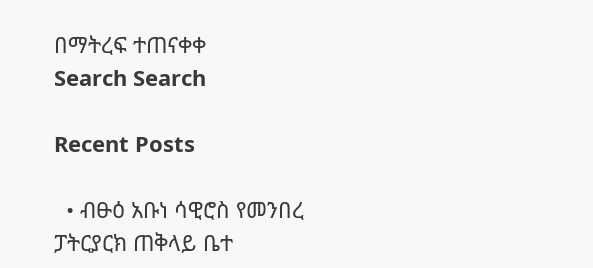በማትረፍ ተጠናቀቀ
Search Search

Recent Posts

  • ብፁዕ አቡነ ሳዊሮስ የመንበረ ፓትርያርክ ጠቅላይ ቤተ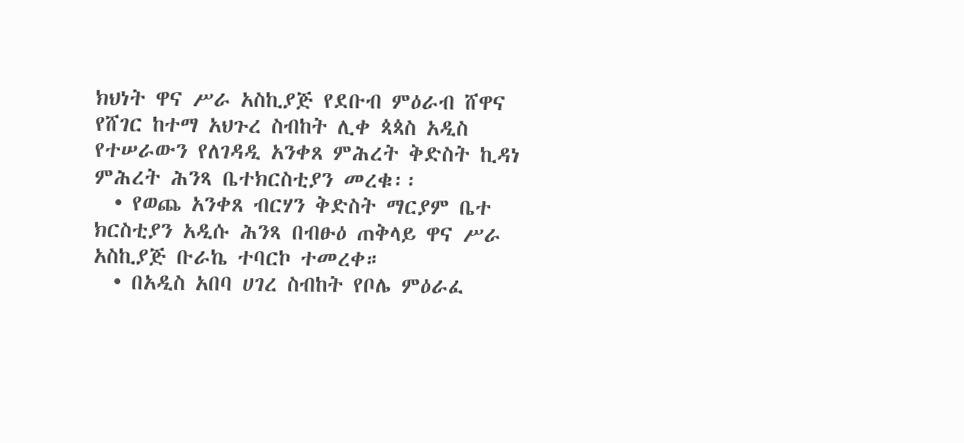ክህነት ዋና ሥራ አስኪያጅ የደቡብ ምዕራብ ሸዋና የሸገር ከተማ አህጉረ ስብከት ሊቀ ጳጳስ አዲስ የተሠራውን የለገዳዲ አንቀጸ ምሕረት ቅድስት ኪዳነ ምሕረት ሕንጻ ቤተክርስቲያን መረቁ፡፡
  • የወጨ አንቀጸ ብርሃን ቅድስት ማርያም ቤተ ክርስቲያን አዲሱ ሕንጻ በብፁዕ ጠቅላይ ዋና ሥራ አስኪያጅ ቡራኬ ተባርኮ ተመረቀ።
  • በአዲስ አበባ ሀገረ ስብከት የቦሌ ምዕራፈ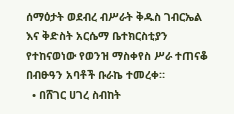ሰማዕታት ወደብረ ብሥራት ቅዱስ ገብርኤል እና ቅድስት አርሴማ ቤተክርስቲያን የተከናወነው የወንዝ ማስቀየስ ሥራ ተጠናቆ በብፁዓን አባቶች ቡራኬ ተመረቀ።
  • በሸገር ሀገረ ስብከት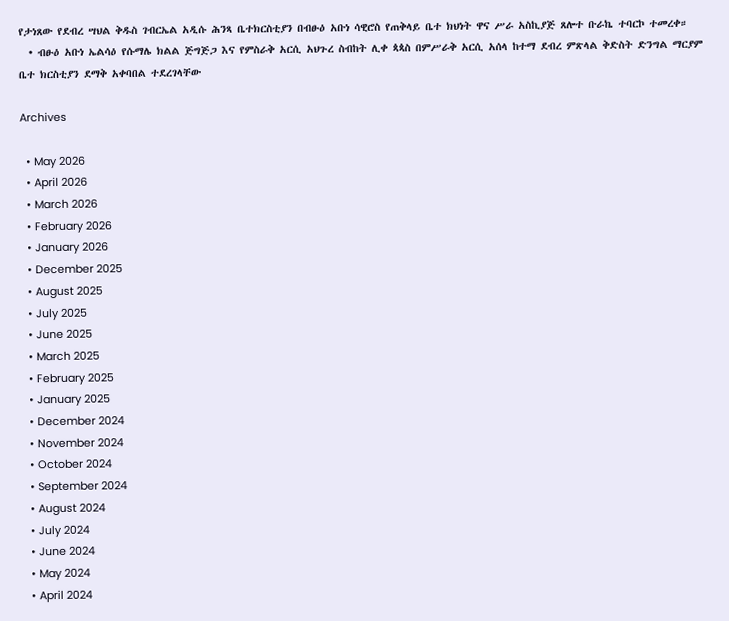የታነጸው የደብረ ሣህል ቅዱስ ገብርኤል አዲሱ ሕንጻ ቤተክርስቲያን በብፁዕ አቡነ ሳዊሮስ የጠቅላይ ቤተ ክህነት ዋና ሥራ አስኪያጅ ጸሎተ ቡራኬ ተባርኮ ተመረቀ።
  • ብፁዕ አቡነ ኤልሳዕ የሱማሌ ክልል ጅግጅጋ እና የምስራቅ አርሲ አህጉረ ስብከት ሊቀ ጳጳስ በምሥራቅ አርሲ አሰላ ከተማ ደብረ ምጽላል ቅድስት ድንግል ማርያም ቤተ ክርስቲያን ደማቅ አቀባበል ተደረገላቸው

Archives

  • May 2026
  • April 2026
  • March 2026
  • February 2026
  • January 2026
  • December 2025
  • August 2025
  • July 2025
  • June 2025
  • March 2025
  • February 2025
  • January 2025
  • December 2024
  • November 2024
  • October 2024
  • September 2024
  • August 2024
  • July 2024
  • June 2024
  • May 2024
  • April 2024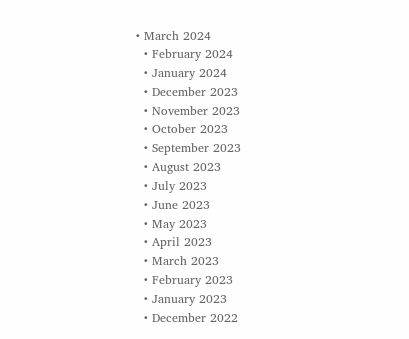• March 2024
  • February 2024
  • January 2024
  • December 2023
  • November 2023
  • October 2023
  • September 2023
  • August 2023
  • July 2023
  • June 2023
  • May 2023
  • April 2023
  • March 2023
  • February 2023
  • January 2023
  • December 2022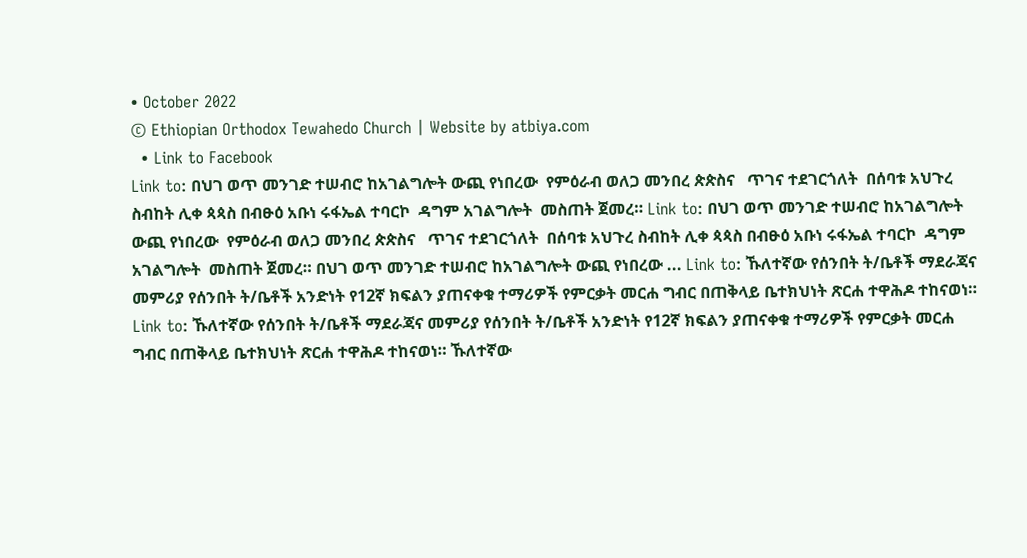• October 2022
© Ethiopian Orthodox Tewahedo Church | Website by atbiya.com
  • Link to Facebook
Link to: በህገ ወጥ መንገድ ተሠብሮ ከአገልግሎት ውጪ የነበረው  የምዕራብ ወለጋ መንበረ ጵጵስና   ጥገና ተደገርጎለት  በሰባቱ አህጉረ ስብከት ሊቀ ጳጳስ በብፁዕ አቡነ ሩፋኤል ተባርኮ  ዳግም አገልግሎት  መስጠት ጀመረ። Link to: በህገ ወጥ መንገድ ተሠብሮ ከአገልግሎት ውጪ የነበረው  የምዕራብ ወለጋ መንበረ ጵጵስና   ጥገና ተደገርጎለት  በሰባቱ አህጉረ ስብከት ሊቀ ጳጳስ በብፁዕ አቡነ ሩፋኤል ተባርኮ  ዳግም አገልግሎት  መስጠት ጀመረ። በህገ ወጥ መንገድ ተሠብሮ ከአገልግሎት ውጪ የነበረው ... Link to: ኹለተኛው የሰንበት ት/ቤቶች ማደራጃና መምሪያ የሰንበት ት/ቤቶች አንድነት የ12ኛ ክፍልን ያጠናቀቁ ተማሪዎች የምርቃት መርሐ ግብር በጠቅላይ ቤተክህነት ጽርሐ ተዋሕዶ ተከናወነ። Link to: ኹለተኛው የሰንበት ት/ቤቶች ማደራጃና መምሪያ የሰንበት ት/ቤቶች አንድነት የ12ኛ ክፍልን ያጠናቀቁ ተማሪዎች የምርቃት መርሐ ግብር በጠቅላይ ቤተክህነት ጽርሐ ተዋሕዶ ተከናወነ። ኹለተኛው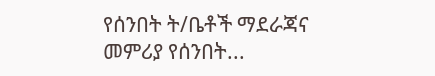የሰንበት ት/ቤቶች ማደራጃና መምሪያ የሰንበት...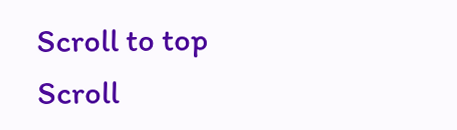Scroll to top Scroll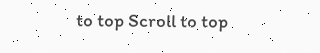to top Scroll to top